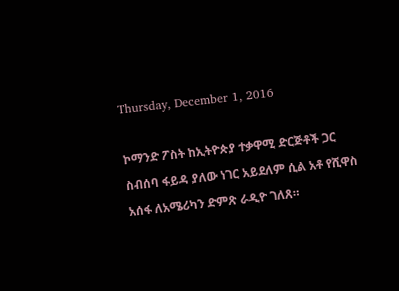Thursday, December 1, 2016

ኮማንድ ፖስት ከኢትዮጵያ ተቃዋሚ ድርጅቶች ጋር ስብሰባ ፋይዳ ያለው ነገር አይደለም ሲል አቶ የሺዋስ አሰፋ ለአሜሪካን ድምጽ ራዲዮ ገለጸ።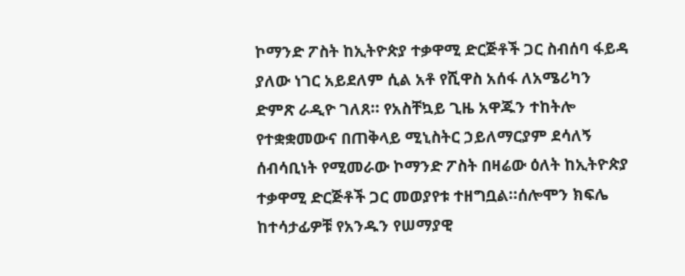ኮማንድ ፖስት ከኢትዮጵያ ተቃዋሚ ድርጅቶች ጋር ስብሰባ ፋይዳ ያለው ነገር አይደለም ሲል አቶ የሺዋስ አሰፋ ለአሜሪካን ድምጽ ራዲዮ ገለጸ። የአስቸኳይ ጊዜ አዋጁን ተከትሎ የተቋቋመውና በጠቅላይ ሚኒስትር ኃይለማርያም ደሳለኝ ሰብሳቢነት የሚመራው ኮማንድ ፖስት በዛሬው ዕለት ከኢትዮጵያ ተቃዋሚ ድርጅቶች ጋር መወያየቱ ተዘግቧል።ሰሎሞን ክፍሌ ከተሳታፊዎቹ የአንዱን የሠማያዊ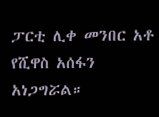ፓርቲ ሊቀ መንበር አቶ የሺዋስ አሰፋን አነጋግሯል።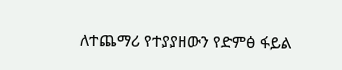ለተጨማሪ የተያያዘውን የድምፅ ፋይል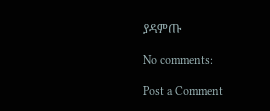ያዳምጡ

No comments:

Post a Comment